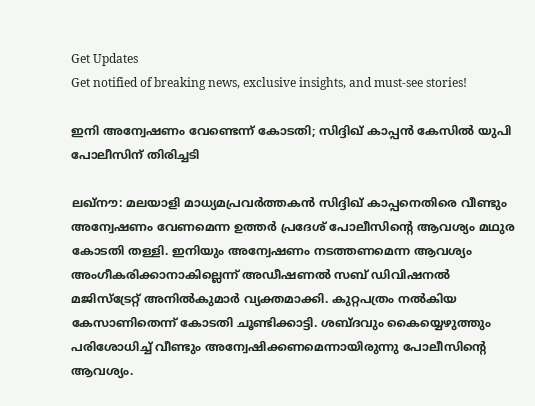Get Updates
Get notified of breaking news, exclusive insights, and must-see stories!

ഇനി അന്വേഷണം വേണ്ടെന്ന് കോടതി; സിദ്ദിഖ് കാപ്പന്‍ കേസില്‍ യുപി പോലീസിന് തിരിച്ചടി

ലഖ്‌നൗ: മലയാളി മാധ്യമപ്രവര്‍ത്തകന്‍ സിദ്ദിഖ് കാപ്പനെതിരെ വീണ്ടും അന്വേഷണം വേണമെന്ന ഉത്തര്‍ പ്രദേശ് പോലീസിന്റെ ആവശ്യം മഥുര കോടതി തള്ളി. ഇനിയും അന്വേഷണം നടത്തണമെന്ന ആവശ്യം അംഗീകരിക്കാനാകില്ലെന്ന് അഡീഷണല്‍ സബ് ഡിവിഷനല്‍ മജിസ്‌ട്രേറ്റ് അനില്‍കുമാര്‍ വ്യക്തമാക്കി. കുറ്റപത്രം നല്‍കിയ കേസാണിതെന്ന് കോടതി ചൂണ്ടിക്കാട്ടി. ശബ്ദവും കൈയ്യെഴുത്തും പരിശോധിച്ച് വീണ്ടും അന്വേഷിക്കണമെന്നായിരുന്നു പോലീസിന്റെ ആവശ്യം.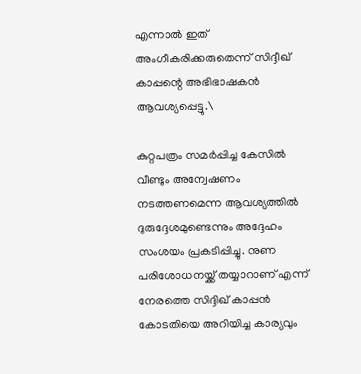എന്നാല്‍ ഇത് അംഗീകരിക്കരുതെന്ന് സിദ്ദീഖ് കാപ്പന്റെ അഭിഭാഷകന്‍ ആവശ്യപ്പെട്ടു.\

കുറ്റപത്രം സമര്‍പ്പിച്ച കേസില്‍ വീണ്ടും അന്വേഷണം നടത്തണമെന്ന ആവശ്യത്തില്‍ ദുരുദ്ദേശമുണ്ടെന്നും അദ്ദേഹം സംശയം പ്രകടിപ്പിച്ചു. നുണ പരിശോധനയ്ക്ക് തയ്യാറാണ് എന്ന് നേരത്തെ സിദ്ദിഖ് കാപ്പന്‍ കോടതിയെ അറിയിച്ച കാര്യവും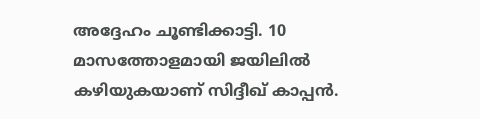അദ്ദേഹം ചൂണ്ടിക്കാട്ടി. 10 മാസത്തോളമായി ജയിലില്‍ കഴിയുകയാണ് സിദ്ദീഖ് കാപ്പന്‍.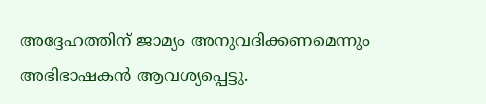അദ്ദേഹത്തിന് ജാമ്യം അനുവദിക്കണമെന്നും അഭിഭാഷകന്‍ ആവശ്യപ്പെട്ടു.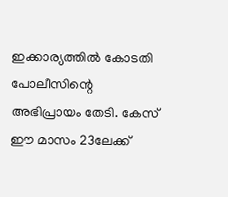ഇക്കാര്യത്തില്‍ കോടതി പോലീസിന്റെ അഭിപ്രായം തേടി. കേസ് ഈ മാസം 23ലേക്ക്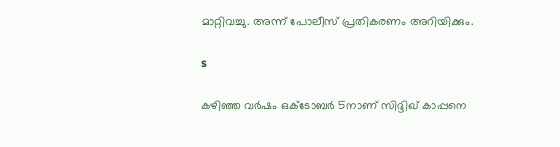മാറ്റിവച്ചു. അന്ന് പോലീസ് പ്രതികരണം അറിയിക്കും.

s

കഴിഞ്ഞ വര്‍ഷം ഒക്ടോബര്‍ 5നാണ് സിദ്ദിഖ് കാപ്പനെ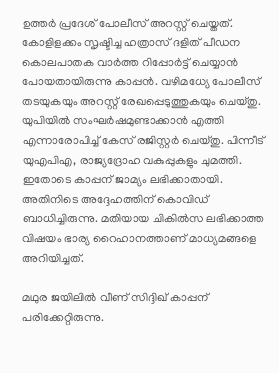ഉത്തര്‍ പ്രദേശ് പോലീസ് അറസ്റ്റ് ചെയ്തത്. കോളിളക്കം സൃഷ്ടിച്ച ഹത്രാസ് ദളിത് പീഡന കൊലപാതക വാര്‍ത്ത റിപ്പോര്‍ട്ട് ചെയ്യാന്‍ പോയതായിരുന്നു കാപ്പന്‍. വഴിമധ്യേ പോലീസ് തടയുകയും അറസ്റ്റ് രേഖപ്പെടുത്തുകയും ചെയ്തു. യുപിയില്‍ സംഘര്‍ഷമുണ്ടാക്കാന്‍ എത്തി എന്നാരോപിച്ച് കേസ് രജിസ്റ്റര്‍ ചെയ്തു. പിന്നീട് യുഎപിഎ, രാജ്യദ്രോഹ വകുപ്പുകളും ചുമത്തി. ഇതോടെ കാപ്പന് ജാമ്യം ലഭിക്കാതായി. അതിനിടെ അദ്ദേഹത്തിന് കൊവിഡ് ബാധിച്ചിരുന്നു. മതിയായ ചികില്‍സ ലഭിക്കാത്ത വിഷയം ഭാര്യ റൈഹാനത്താണ് മാധ്യമങ്ങളെ അറിയിച്ചത്.

മഥുര ജയിലില്‍ വീണ് സിദ്ദിഖ് കാപ്പന് പരിക്കേറ്റിരുന്നു.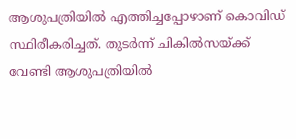ആശുപത്രിയില്‍ എത്തിച്ചപ്പോഴാണ് കൊവിഡ് സ്ഥിരീകരിച്ചത്. തുടര്‍ന്ന് ചികില്‍സയ്ക്ക് വേണ്ടി ആശുപത്രിയില്‍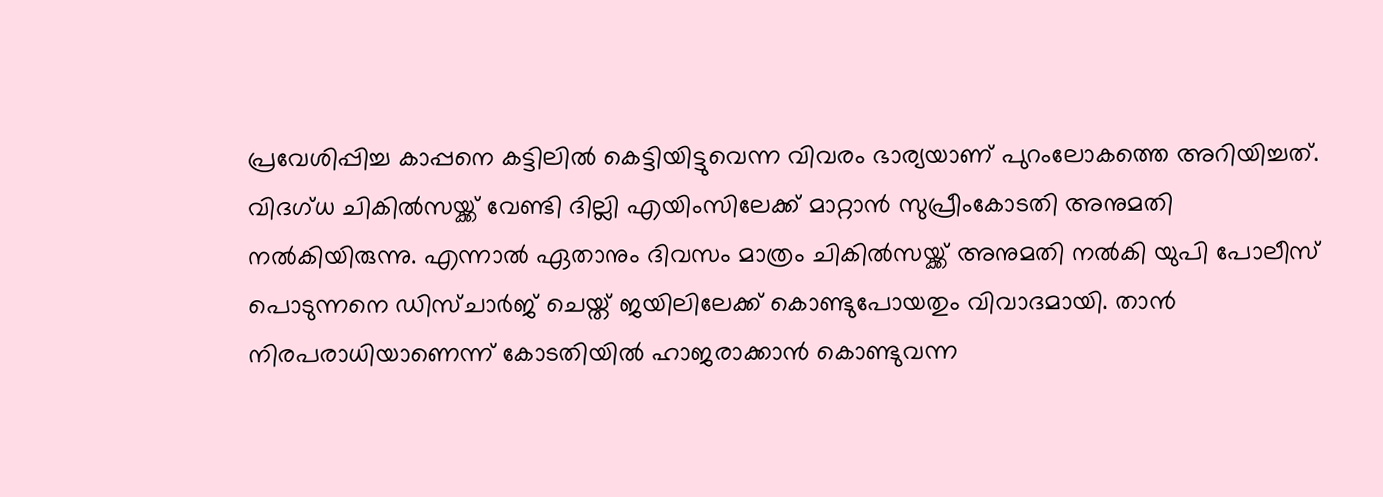പ്രവേശിപ്പിച്ച കാപ്പനെ കട്ടിലില്‍ കെട്ടിയിട്ടുവെന്ന വിവരം ഭാര്യയാണ് പുറംലോകത്തെ അറിയിച്ചത്. വിദഗ്ധ ചികില്‍സയ്ക്ക് വേണ്ടി ദില്ലി എയിംസിലേക്ക് മാറ്റാന്‍ സുപ്രീംകോടതി അനുമതി നല്‍കിയിരുന്നു. എന്നാല്‍ ഏതാനും ദിവസം മാത്രം ചികില്‍സയ്ക്ക് അനുമതി നല്‍കി യുപി പോലീസ് പൊടുന്നനെ ഡിസ്ചാര്‍ജ് ചെയ്ത് ജയിലിലേക്ക് കൊണ്ടുപോയതും വിവാദമായി. താന്‍ നിരപരാധിയാണെന്ന് കോടതിയില്‍ ഹാജരാക്കാന്‍ കൊണ്ടുവന്ന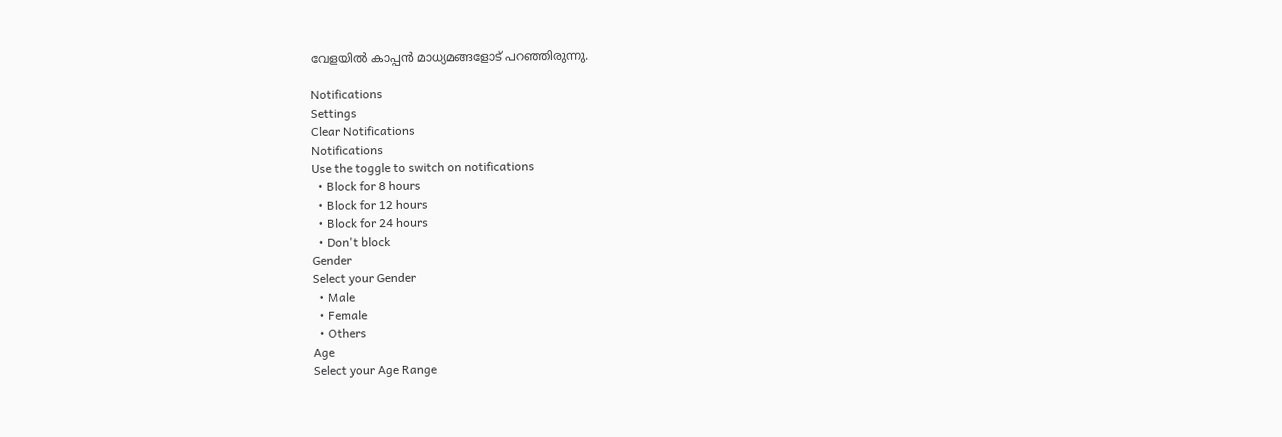വേളയില്‍ കാപ്പന്‍ മാധ്യമങ്ങളോട് പറഞ്ഞിരുന്നു.

Notifications
Settings
Clear Notifications
Notifications
Use the toggle to switch on notifications
  • Block for 8 hours
  • Block for 12 hours
  • Block for 24 hours
  • Don't block
Gender
Select your Gender
  • Male
  • Female
  • Others
Age
Select your Age Range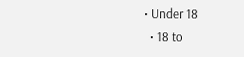• Under 18
  • 18 to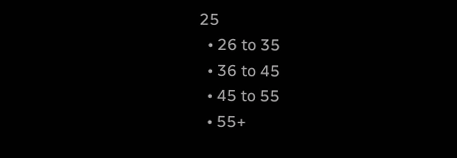25
  • 26 to 35
  • 36 to 45
  • 45 to 55
  • 55+